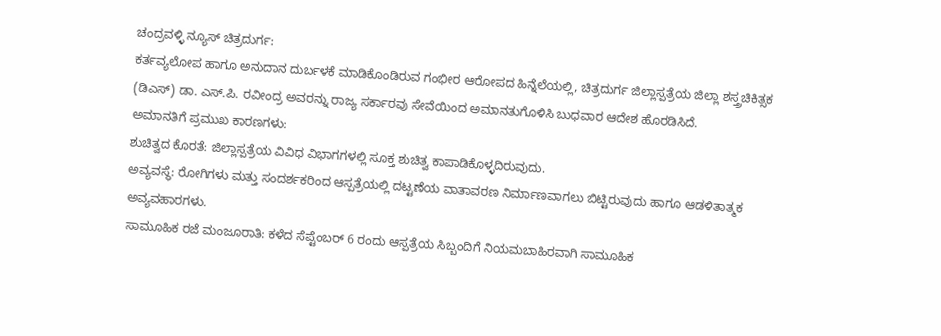ಚಂದ್ರವಳ್ಳಿ ನ್ಯೂಸ್ ಚಿತ್ರದುರ್ಗ:
ಕರ್ತವ್ಯಲೋಪ ಹಾಗೂ ಅನುದಾನ ದುರ್ಬಳಕೆ ಮಾಡಿಕೊಂಡಿರುವ ಗಂಭೀರ ಆರೋಪದ ಹಿನ್ನೆಲೆಯಲ್ಲಿ, ಚಿತ್ರದುರ್ಗ ಜಿಲ್ಲಾಸ್ಪತ್ರೆಯ ಜಿಲ್ಲಾ ಶಸ್ತ್ರಚಿಕಿತ್ಸಕ (ಡಿಎಸ್) ಡಾ. ಎಸ್.ಪಿ. ರವೀಂದ್ರ ಅವರನ್ನು ರಾಜ್ಯ ಸರ್ಕಾರವು ಸೇವೆಯಿಂದ ಅಮಾನತುಗೊಳಿಸಿ ಬುಧವಾರ ಆದೇಶ ಹೊರಡಿಸಿದೆ.
ಅಮಾನತಿಗೆ ಪ್ರಮುಖ ಕಾರಣಗಳು:
ಶುಚಿತ್ವದ ಕೊರತೆ: ಜಿಲ್ಲಾಸ್ಪತ್ರೆಯ ವಿವಿಧ ವಿಭಾಗಗಳಲ್ಲಿ ಸೂಕ್ತ ಶುಚಿತ್ವ ಕಾಪಾಡಿಕೊಳ್ಳದಿರುವುದು.
ಅವ್ಯವಸ್ಥೆ: ರೋಗಿಗಳು ಮತ್ತು ಸಂದರ್ಶಕರಿಂದ ಆಸ್ಪತ್ರೆಯಲ್ಲಿ ದಟ್ಟಣೆಯ ವಾತಾವರಣ ನಿರ್ಮಾಣವಾಗಲು ಬಿಟ್ಟಿರುವುದು ಹಾಗೂ ಆಡಳಿತಾತ್ಮಕ ಅವ್ಯವಹಾರಗಳು.
ಸಾಮೂಹಿಕ ರಜೆ ಮಂಜೂರಾತಿ: ಕಳೆದ ಸೆಪ್ಟೆಂಬರ್ 6 ರಂದು ಆಸ್ಪತ್ರೆಯ ಸಿಬ್ಬಂದಿಗೆ ನಿಯಮಬಾಹಿರವಾಗಿ ಸಾಮೂಹಿಕ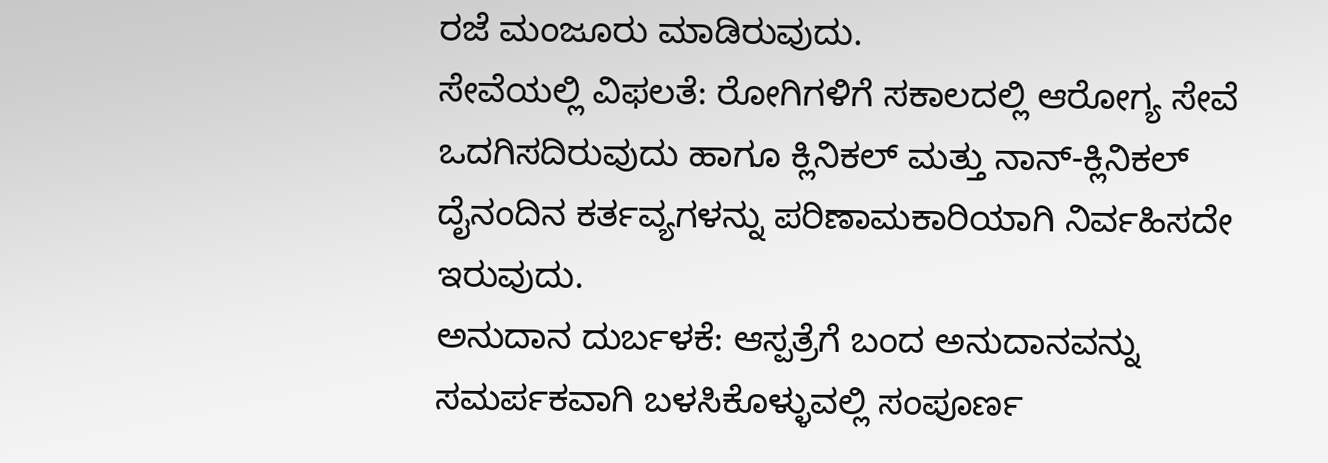ರಜೆ ಮಂಜೂರು ಮಾಡಿರುವುದು.
ಸೇವೆಯಲ್ಲಿ ವಿಫಲತೆ: ರೋಗಿಗಳಿಗೆ ಸಕಾಲದಲ್ಲಿ ಆರೋಗ್ಯ ಸೇವೆ ಒದಗಿಸದಿರುವುದು ಹಾಗೂ ಕ್ಲಿನಿಕಲ್ ಮತ್ತು ನಾನ್-ಕ್ಲಿನಿಕಲ್ ದೈನಂದಿನ ಕರ್ತವ್ಯಗಳನ್ನು ಪರಿಣಾಮಕಾರಿಯಾಗಿ ನಿರ್ವಹಿಸದೇ ಇರುವುದು.
ಅನುದಾನ ದುರ್ಬಳಕೆ: ಆಸ್ಪತ್ರೆಗೆ ಬಂದ ಅನುದಾನವನ್ನು ಸಮರ್ಪಕವಾಗಿ ಬಳಸಿಕೊಳ್ಳುವಲ್ಲಿ ಸಂಪೂರ್ಣ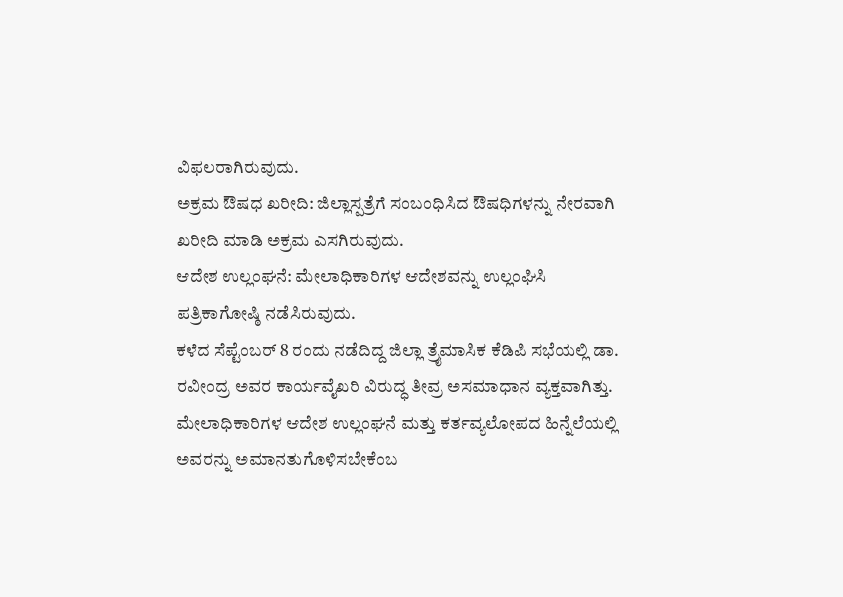ವಿಫಲರಾಗಿರುವುದು.
ಅಕ್ರಮ ಔಷಧ ಖರೀದಿ: ಜಿಲ್ಲಾಸ್ಪತ್ರೆಗೆ ಸಂಬಂಧಿಸಿದ ಔಷಧಿಗಳನ್ನು ನೇರವಾಗಿ ಖರೀದಿ ಮಾಡಿ ಅಕ್ರಮ ಎಸಗಿರುವುದು.
ಆದೇಶ ಉಲ್ಲಂಘನೆ: ಮೇಲಾಧಿಕಾರಿಗಳ ಆದೇಶವನ್ನು ಉಲ್ಲಂಘಿಸಿ ಪತ್ರಿಕಾಗೋಷ್ಠಿ ನಡೆಸಿರುವುದು.
ಕಳೆದ ಸೆಪ್ಟೆಂಬರ್ 8 ರಂದು ನಡೆದಿದ್ದ ಜಿಲ್ಲಾ ತ್ರೈಮಾಸಿಕ ಕೆಡಿಪಿ ಸಭೆಯಲ್ಲಿ ಡಾ. ರವೀಂದ್ರ ಅವರ ಕಾರ್ಯವೈಖರಿ ವಿರುದ್ಧ ತೀವ್ರ ಅಸಮಾಧಾನ ವ್ಯಕ್ತವಾಗಿತ್ತು. ಮೇಲಾಧಿಕಾರಿಗಳ ಆದೇಶ ಉಲ್ಲಂಘನೆ ಮತ್ತು ಕರ್ತವ್ಯಲೋಪದ ಹಿನ್ನೆಲೆಯಲ್ಲಿ ಅವರನ್ನು ಅಮಾನತುಗೊಳಿಸಬೇಕೆಂಬ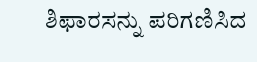ಶಿಫಾರಸನ್ನು ಪರಿಗಣಿಸಿದ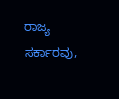ರಾಜ್ಯ ಸರ್ಕಾರವು,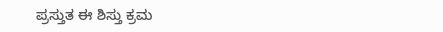ಪ್ರಸ್ತುತ ಈ ಶಿಸ್ತು ಕ್ರಮ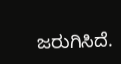ಜರುಗಿಸಿದೆ.